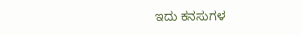ಇದು ಕನಸುಗಳ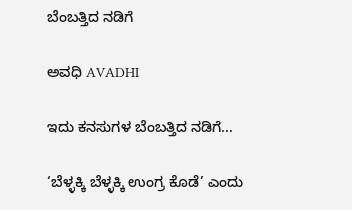ಬೆಂಬತ್ತಿದ ನಡಿಗೆ‍

ಅವಧಿ AVADHI

ಇದು ಕನಸುಗಳ ಬೆಂಬತ್ತಿದ ನಡಿಗೆ...

‘ಬೆಳ್ಳಕ್ಕಿ ಬೆಳ್ಳಕ್ಕಿ ಉಂಗ್ರ ಕೊಡೆ’ ಎಂದು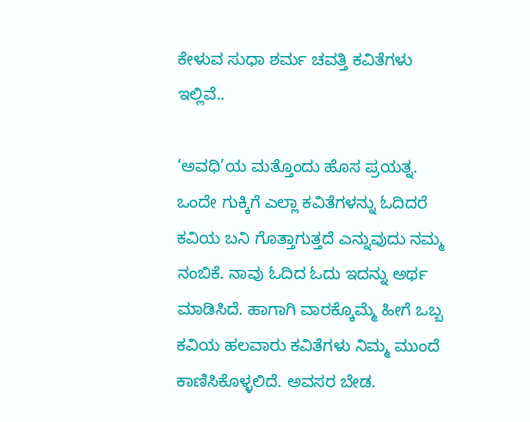ಕೇಳುವ ಸುಧಾ ಶರ್ಮ ಚವತ್ತಿ ಕವಿತೆಗಳು ಇಲ್ಲಿವೆ..

‘ಅವಧಿ’ಯ ಮತ್ತೊಂದು ಹೊಸ ಪ್ರಯತ್ನ. ಒಂದೇ ಗುಕ್ಕಿಗೆ ಎಲ್ಲಾ ಕವಿತೆಗಳನ್ನು ಓದಿದರೆ ಕವಿಯ ಬನಿ ಗೊತ್ತಾಗುತ್ತದೆ ಎನ್ನುವುದು ನಮ್ಮ ನಂಬಿಕೆ. ನಾವು ಓದಿದ ಓದು ಇದನ್ನು ಅರ್ಥ ಮಾಡಿಸಿದೆ. ಹಾಗಾಗಿ ವಾರಕ್ಕೊಮ್ಮೆ ಹೀಗೆ ಒಬ್ಬ ಕವಿಯ ಹಲವಾರು ಕವಿತೆಗಳು ನಿಮ್ಮ ಮುಂದೆ ಕಾಣಿಸಿಕೊಳ್ಳಲಿದೆ. ಅವಸರ ಬೇಡ.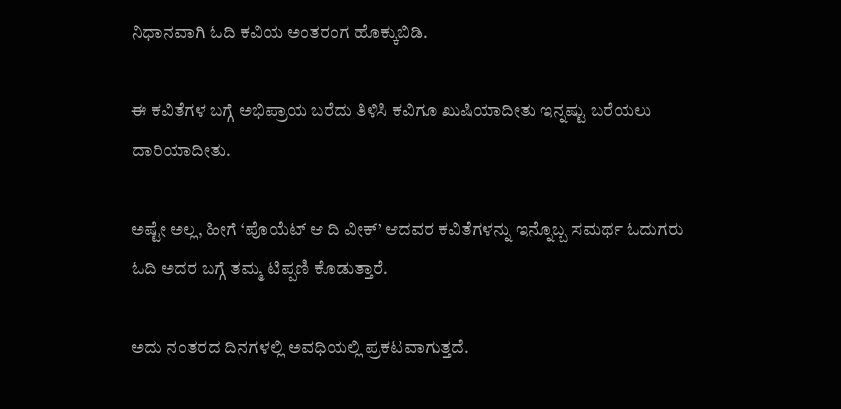ನಿಧಾನವಾಗಿ ಓದಿ ಕವಿಯ ಅಂತರಂಗ ಹೊಕ್ಕುಬಿಡಿ.

ಈ ಕವಿತೆಗಳ ಬಗ್ಗೆ ಅಭಿಪ್ರಾಯ ಬರೆದು ತಿಳಿಸಿ ಕವಿಗೂ ಖುಷಿಯಾದೀತು ಇನ್ನಷ್ಟು ಬರೆಯಲು ದಾರಿಯಾದೀತು.

ಅಷ್ಟೇ ಅಲ್ಲ, ಹೀಗೆ ‘ಪೊಯೆಟ್ ಆ ದಿ ವೀಕ್’ ಆದವರ ಕವಿತೆಗಳನ್ನು ಇನ್ನೊಬ್ಬ ಸಮರ್ಥ ಓದುಗರು ಓದಿ ಅದರ ಬಗ್ಗೆ ತಮ್ಮ ಟಿಪ್ಪಣಿ ಕೊಡುತ್ತಾರೆ.

ಅದು ನಂತರದ ದಿನಗಳಲ್ಲಿ ಅವಧಿಯಲ್ಲಿ ಪ್ರಕಟವಾಗುತ್ತದೆ.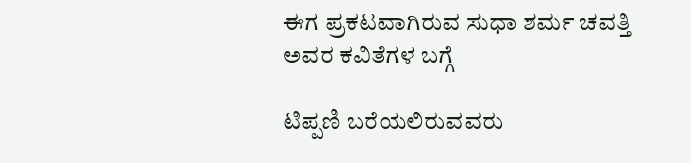ಈಗ ಪ್ರಕಟವಾಗಿರುವ ಸುಧಾ ಶರ್ಮ ಚವತ್ತಿ ಅವರ ಕವಿತೆಗಳ ಬಗ್ಗೆ

ಟಿಪ್ಪಣಿ ಬರೆಯಲಿರುವವರು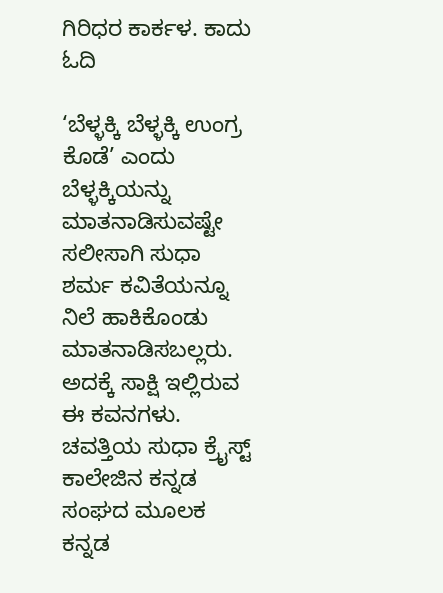ಗಿರಿಧರ ಕಾರ್ಕಳ. ಕಾದು ಓದಿ

‘ಬೆಳ್ಳಕ್ಕಿ ಬೆಳ್ಳಕ್ಕಿ ಉಂಗ್ರ ಕೊಡೆ’ ಎಂದು ಬೆಳ್ಳಕ್ಕಿಯನ್ನು ಮಾತನಾಡಿಸುವಷ್ಟೇ ಸಲೀಸಾಗಿ ಸುಧಾ ಶರ್ಮ ಕವಿತೆಯನ್ನೂ ನಿಲೆ ಹಾಕಿಕೊಂಡು ಮಾತನಾಡಿಸಬಲ್ಲರು. ಅದಕ್ಕೆ ಸಾಕ್ಷಿ ಇಲ್ಲಿರುವ ಈ ಕವನಗಳು. ಚವತ್ತಿಯ ಸುಧಾ ಕ್ರೈಸ್ಟ್ ಕಾಲೇಜಿನ ಕನ್ನಡ ಸಂಘದ ಮೂಲಕ ಕನ್ನಡ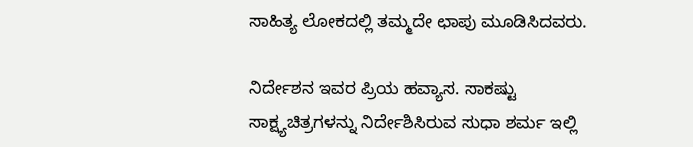ಸಾಹಿತ್ಯ ಲೋಕದಲ್ಲಿ ತಮ್ಮದೇ ಛಾಪು ಮೂಡಿಸಿದವರು.

ನಿರ್ದೇಶನ ಇವರ ಪ್ರಿಯ ಹವ್ಯಾಸ. ಸಾಕಷ್ಟು ಸಾಕ್ಷ್ಯಚಿತ್ರಗಳನ್ನು ನಿರ್ದೇಶಿಸಿರುವ ಸುಧಾ ಶರ್ಮ ಇಲ್ಲಿ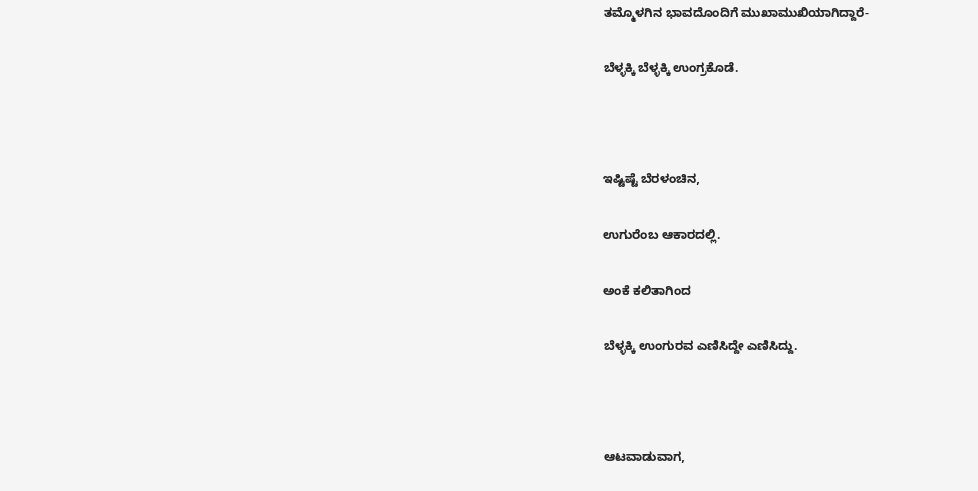ತಮ್ಮೊಳಗಿನ ಭಾವದೊಂದಿಗೆ ಮುಖಾಮುಖಿಯಾಗಿದ್ದಾರೆ-

ಬೆಳ್ಳಕ್ಕಿ ಬೆಳ್ಳಕ್ಕಿ ಉಂಗ್ರಕೊಡೆ.



ಇಷ್ಟಿಷ್ಟೆ ಬೆರಳಂಚಿನ,

ಉಗುರೆಂಬ ಆಕಾರದಲ್ಲಿ.

ಅಂಕೆ ಕಲಿತಾಗಿಂದ

ಬೆಳ್ಳಕ್ಕಿ ಉಂಗುರವ ಎಣಿಸಿದ್ದೇ ಎಣಿಸಿದ್ದು.



ಆಟವಾಡುವಾಗ,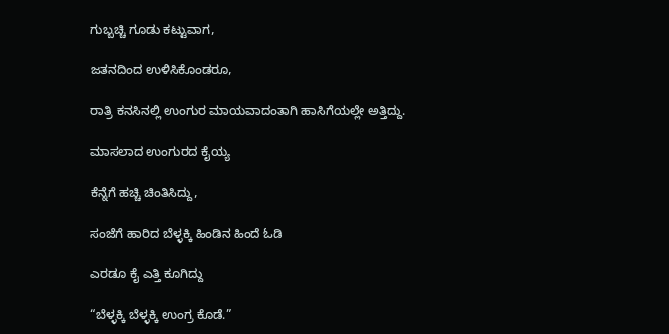ಗುಬ್ಬಚ್ಚಿ ಗೂಡು ಕಟ್ಟುವಾಗ,

ಜತನದಿಂದ ಉಳಿಸಿಕೊಂಡರೂ,

ರಾತ್ರಿ ಕನಸಿನಲ್ಲಿ ಉಂಗುರ ಮಾಯವಾದಂತಾಗಿ ಹಾಸಿಗೆಯಲ್ಲೇ ಅತ್ತಿದ್ದು.

ಮಾಸಲಾದ ಉಂಗುರದ ಕೈಯ್ಯ

ಕೆನ್ನೆಗೆ ಹಚ್ಚಿ ಚಿಂತಿಸಿದ್ದು,

ಸಂಜೆಗೆ ಹಾರಿದ ಬೆಳ್ಳಕ್ಕಿ ಹಿಂಡಿನ ಹಿಂದೆ ಓಡಿ

ಎರಡೂ ಕೈ ಎತ್ತಿ ಕೂಗಿದ್ದು

“ಬೆಳ್ಳಕ್ಕಿ ಬೆಳ್ಳಕ್ಕಿ ಉಂಗ್ರ ಕೊಡೆ.”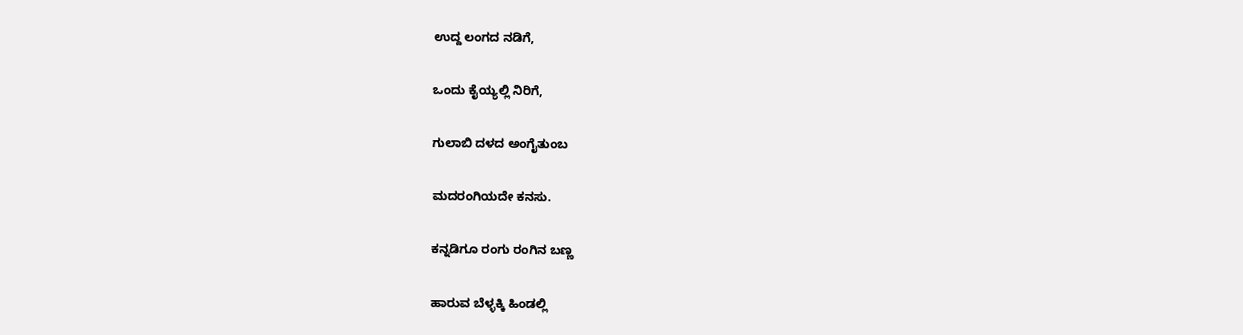ಉದ್ದ ಲಂಗದ ನಡಿಗೆ,

ಒಂದು ಕೈಯ್ಯಲ್ಲಿ ನಿರಿಗೆ,

ಗುಲಾಬಿ ದಳದ ಅಂಗೈತುಂಬ

ಮದರಂಗಿಯದೇ ಕನಸು.

ಕನ್ನಡಿಗೂ ರಂಗು ರಂಗಿನ ಬಣ್ಣ

ಹಾರುವ ಬೆಳ್ಳಕ್ಕಿ ಹಿಂಡಲ್ಲಿ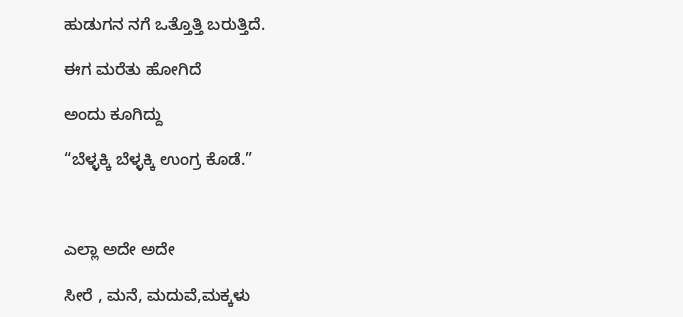ಹುಡುಗನ ನಗೆ ಒತ್ತೊತ್ತಿ ಬರುತ್ತಿದೆ.

ಈಗ ಮರೆತು ಹೋಗಿದೆ

ಅಂದು ಕೂಗಿದ್ದು

“ಬೆಳ್ಳಕ್ಕಿ ಬೆಳ್ಳಕ್ಕಿ ಉಂಗ್ರ ಕೊಡೆ.”



ಎಲ್ಲಾ ಅದೇ ಅದೇ

ಸೀರೆ , ಮನೆ, ಮದುವೆ,ಮಕ್ಕಳು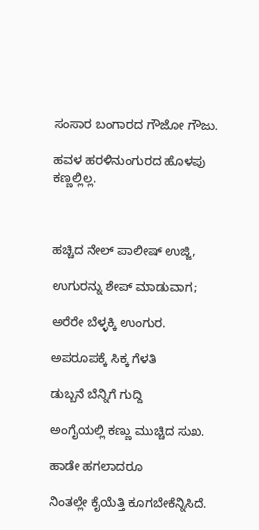ಸಂಸಾರ ಬಂಗಾರದ ಗೌಜೋ ಗೌಜು.

ಹವಳ ಹರಳಿನುಂಗುರದ ಹೊಳಪು ಕಣ್ಣಲ್ಲಿಲ್ಲ.



ಹಚ್ಚಿದ ನೇಲ್ ಪಾಲೀಷ್ ಉಜ್ಜಿ,

ಉಗುರನ್ನು ಶೇಪ್ ಮಾಡುವಾಗ;

ಅರೆರೇ ಬೆಳ್ಳಕ್ಕಿ ಉಂಗುರ.

ಅಪರೂಪಕ್ಕೆ ಸಿಕ್ಕ ಗೆಳತಿ

ಡುಬ್ಬನೆ ಬೆನ್ನಿಗೆ ಗುದ್ದಿ

ಅಂಗೈಯಲ್ಲಿ ಕಣ್ಣು ಮುಚ್ಚಿದ ಸುಖ.

ಹಾಡೇ ಹಗಲಾದರೂ

ನಿಂತಲ್ಲೇ ಕೈಯೆತ್ತಿ ಕೂಗಬೇಕೆನ್ನಿಸಿದೆ.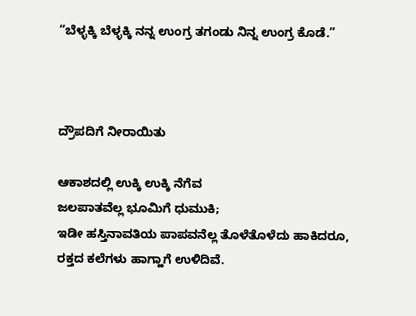“ಬೆಳ್ಳಕ್ಕಿ ಬೆಳ್ಳಕ್ಕಿ ನನ್ನ ಉಂಗ್ರ ತಗಂಡು ನಿನ್ನ ಉಂಗ್ರ ಕೊಡೆ.”



ದ್ರೌಪದಿಗೆ ನೀರಾಯಿತು

ಆಕಾಶದಲ್ಲಿ ಉಕ್ಕಿ ಉಕ್ಕಿ ನೆಗೆವ
ಜಲಪಾತವೆಲ್ಲ ಭೂಮಿಗೆ ಧುಮುಕಿ;
ಇಡೀ ಹಸ್ತಿನಾವತಿಯ ಪಾಪವನೆಲ್ಲ ತೊಳೆತೊಳೆದು ಹಾಕಿದರೂ,
ರಕ್ತದ ಕಲೆಗಳು ಹಾಗ್ಹಾಗೆ ಉಳಿದಿವೆ.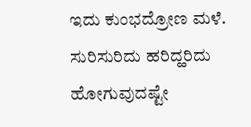ಇದು ಕುಂಭದ್ರೋಣ ಮಳೆ.
ಸುರಿಸುರಿದು ಹರಿದ್ಹರಿದು ಹೋಗುವುದಷ್ಟೇ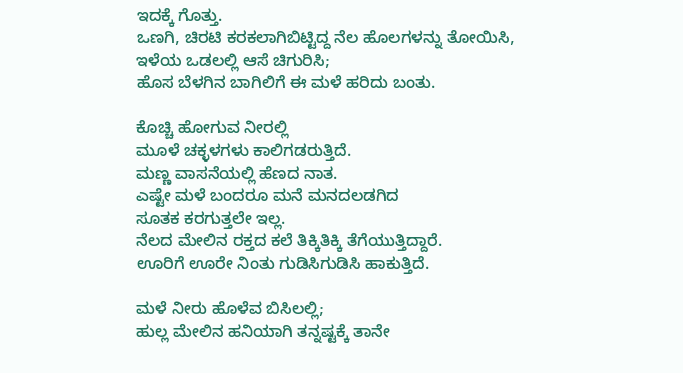ಇದಕ್ಕೆ ಗೊತ್ತು.
ಒಣಗಿ, ಚಿರಟಿ ಕರಕಲಾಗಿಬಿಟ್ಟಿದ್ದ ನೆಲ ಹೊಲಗಳನ್ನು ತೋಯಿಸಿ,
ಇಳೆಯ ಒಡಲಲ್ಲಿ ಆಸೆ ಚಿಗುರಿಸಿ;
ಹೊಸ ಬೆಳಗಿನ ಬಾಗಿಲಿಗೆ ಈ ಮಳೆ ಹರಿದು ಬಂತು.

ಕೊಚ್ಚಿ ಹೋಗುವ ನೀರಲ್ಲಿ
ಮೂಳೆ ಚಕ್ಳಳಗಳು ಕಾಲಿಗಡರುತ್ತಿದೆ.
ಮಣ್ಣ ವಾಸನೆಯಲ್ಲಿ ಹೆಣದ ನಾತ.
ಎಷ್ಟೇ ಮಳೆ ಬಂದರೂ ಮನೆ ಮನದಲಡಗಿದ
ಸೂತಕ ಕರಗುತ್ತಲೇ ಇಲ್ಲ.
ನೆಲದ ಮೇಲಿನ ರಕ್ತದ ಕಲೆ ತಿಕ್ಕಿತಿಕ್ಕಿ ತೆಗೆಯುತ್ತಿದ್ದಾರೆ.
ಊರಿಗೆ ಊರೇ ನಿಂತು ಗುಡಿಸಿಗುಡಿಸಿ ಹಾಕುತ್ತಿದೆ.

ಮಳೆ ನೀರು ಹೊಳೆವ ಬಿಸಿಲಲ್ಲಿ;
ಹುಲ್ಲ ಮೇಲಿನ ಹನಿಯಾಗಿ ತನ್ನಷ್ಟಕ್ಕೆ ತಾನೇ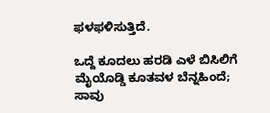ಫಳಫಳಿಸುತ್ತಿದೆ.

ಒದ್ದೆ ಕೂದಲು ಹರಡಿ ಎಳೆ ಬಿಸಿಲಿಗೆ
ಮೈಯೊಡ್ಡಿ ಕೂತವಳ ಬೆನ್ನಹಿಂದೆ;
ಸಾವು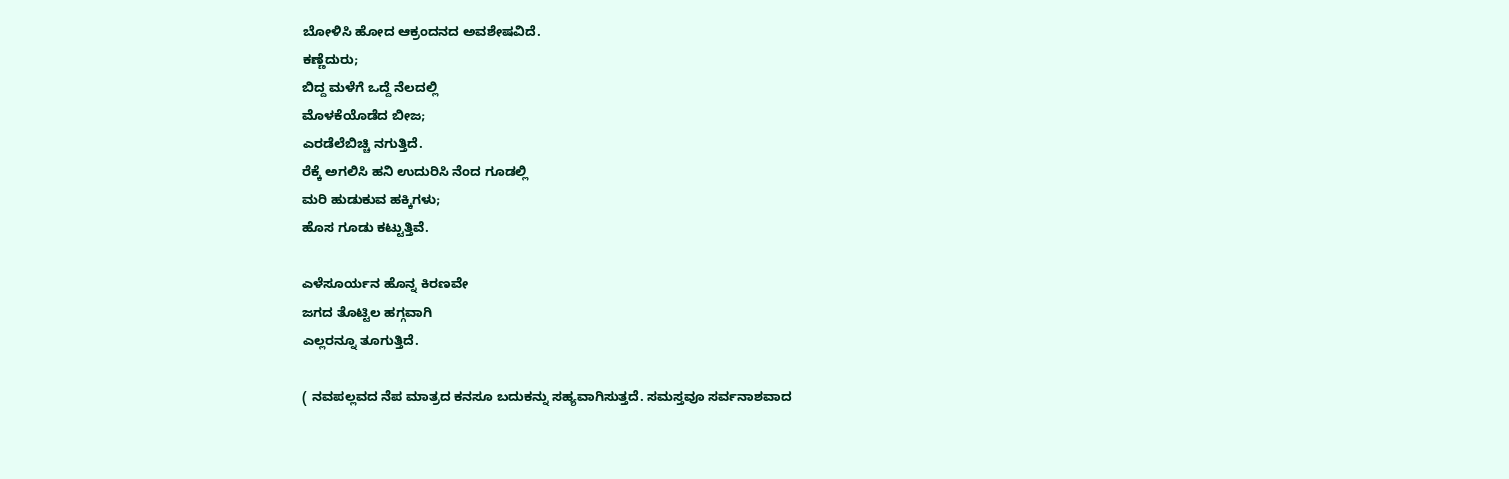ಬೋಳಿಸಿ ಹೋದ ಆಕ್ರಂದನದ ಅವಶೇಷವಿದೆ.
ಕಣ್ಣೆದುರು;
ಬಿದ್ದ ಮಳೆಗೆ ಒದ್ದೆ ನೆಲದಲ್ಲಿ
ಮೊಳಕೆಯೊಡೆದ ಬೀಜ;
ಎರಡೆಲೆಬಿಚ್ಚಿ ನಗುತ್ತಿದೆ.
ರೆಕ್ಕೆ ಅಗಲಿಸಿ ಹನಿ ಉದುರಿಸಿ ನೆಂದ ಗೂಡಲ್ಲಿ
ಮರಿ ಹುಡುಕುವ ಹಕ್ಕಿಗಳು;
ಹೊಸ ಗೂಡು ಕಟ್ಟುತ್ತಿವೆ.

ಎಳೆಸೂರ್ಯನ ಹೊನ್ನ ಕಿರಣವೇ
ಜಗದ ತೊಟ್ಟಿಲ ಹಗ್ಗವಾಗಿ
ಎಲ್ಲರನ್ನೂ ತೂಗುತ್ತಿದೆ.

( ನವಪಲ್ಲವದ ನೆಪ ಮಾತ್ರದ ಕನಸೂ ಬದುಕನ್ನು ಸಹ್ಯವಾಗಿಸುತ್ತದೆ. ಸಮಸ್ತವೂ ಸರ್ವನಾಶವಾದ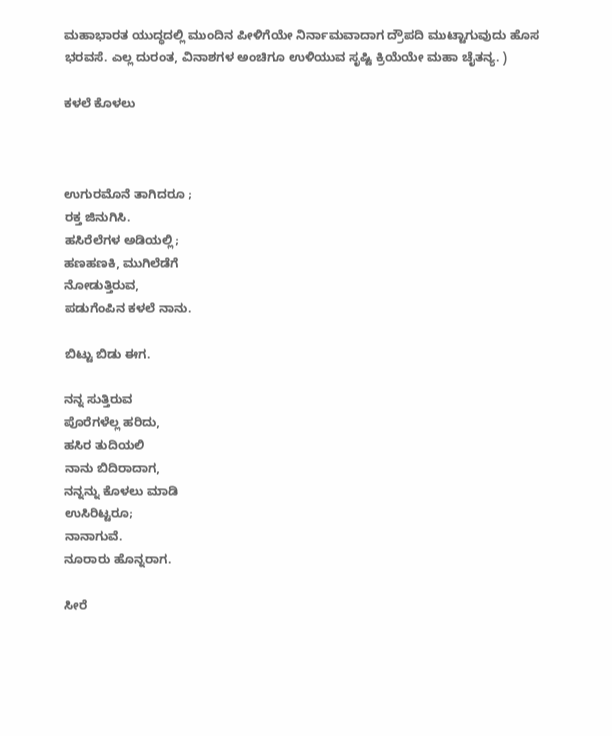ಮಹಾಭಾರತ ಯುದ್ಧದಲ್ಲಿ ಮುಂದಿನ ಪೀಳಿಗೆಯೇ ನಿರ್ನಾಮವಾದಾಗ ದ್ರೌಪದಿ ಮುಟ್ಟಾಗುವುದು ಹೊಸ ಭರವಸೆ. ಎಲ್ಲ ದುರಂತ, ವಿನಾಶಗಳ ಅಂಚಿಗೂ ಉಳಿಯುವ ಸೃಷ್ಟಿ ಕ್ರಿಯೆಯೇ ಮಹಾ ಚೈತನ್ಯ. )

ಕಳಲೆ ಕೊಳಲು



ಉಗುರಮೊನೆ ತಾಗಿದರೂ ;
ರಕ್ತ ಜಿನುಗಿಸಿ.
ಹಸಿರೆಲೆಗಳ ಅಡಿಯಲ್ಲಿ;
ಹಣಹಣಕಿ, ಮುಗಿಲೆಡೆಗೆ
ನೋಡುತ್ತಿರುವ,
ಪಡುಗೆಂಪಿನ ಕಳಲೆ ನಾನು.

ಬಿಟ್ಟು ಬಿಡು ಈಗ.

ನನ್ನ ಸುತ್ತಿರುವ
ಪೊರೆಗಳೆಲ್ಲ ಹರಿದು,
ಹಸಿರ ತುದಿಯಲಿ
ನಾನು ಬಿದಿರಾದಾಗ,
ನನ್ನನ್ನು ಕೊಳಲು ಮಾಡಿ
ಉಸಿರಿಟ್ಟರೂ;
ನಾನಾಗುವೆ.
ನೂರಾರು ಹೊನ್ನರಾಗ.

ಸೀರೆ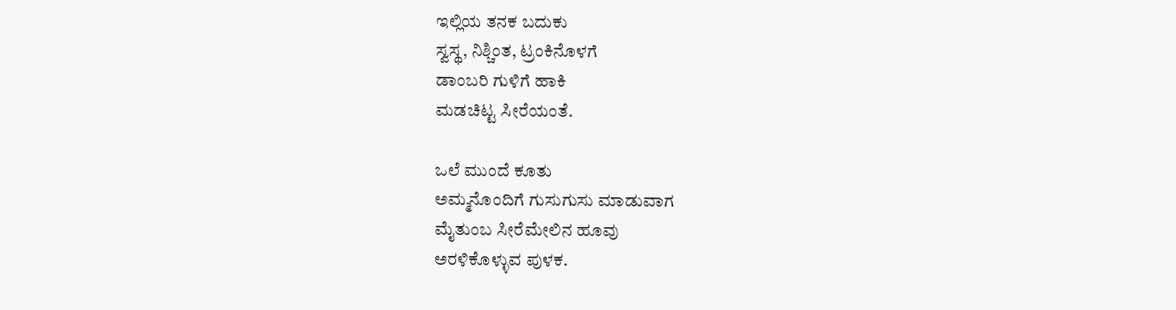ಇಲ್ಲಿಯ ತನಕ ಬದುಕು
ಸ್ವಸ್ಥ, ನಿಶ್ಚಿಂತ, ಟ್ರಂಕಿನೊಳಗೆ
ಡಾಂಬರಿ ಗುಳಿಗೆ ಹಾಕಿ
ಮಡಚಿಟ್ಟ ಸೀರೆಯಂತೆ.

ಒಲೆ ಮುಂದೆ ಕೂತು
ಅಮ್ಮನೊಂದಿಗೆ ಗುಸುಗುಸು ಮಾಡುವಾಗ
ಮೈತುಂಬ ಸೀರೆಮೇಲಿನ ಹೂವು
ಅರಳಿಕೊಳ್ಳುವ ಪುಳಕ.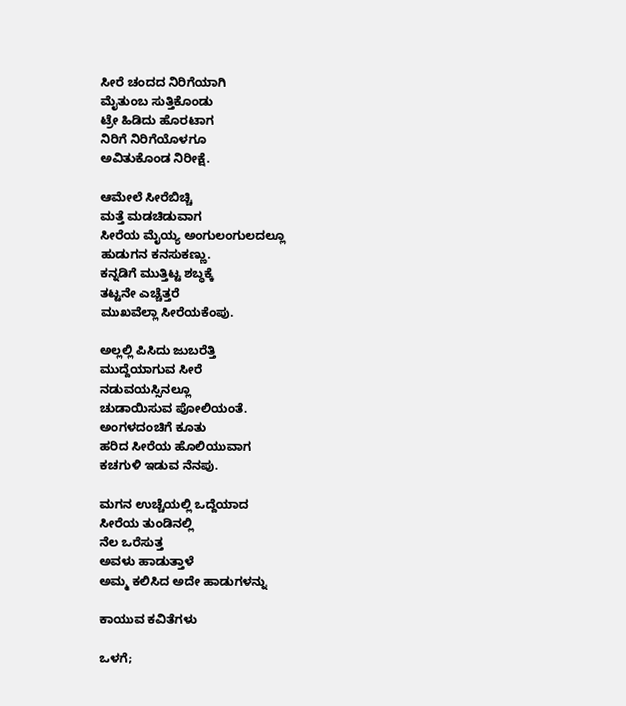ಸೀರೆ ಚಂದದ ನಿರಿಗೆಯಾಗಿ
ಮೈತುಂಬ ಸುತ್ತಿಕೊಂಡು
ಟ್ರೇ ಹಿಡಿದು ಹೊರಟಾಗ
ನಿರಿಗೆ ನಿರಿಗೆಯೊಳಗೂ
ಅವಿತುಕೊಂಡ ನಿರೀಕ್ಷೆ.

ಆಮೇಲೆ ಸೀರೆಬಿಚ್ಚಿ
ಮತ್ತೆ ಮಡಚಿಡುವಾಗ
ಸೀರೆಯ ಮೈಯ್ಯ ಅಂಗುಲಂಗುಲದಲ್ಲೂ
ಹುಡುಗನ ಕನಸುಕಣ್ಣು.
ಕನ್ನಡಿಗೆ ಮುತ್ತಿಟ್ಟ ಶಬ್ಧಕ್ಕೆ
ತಟ್ಟನೇ ಎಚ್ಚೆತ್ತರೆ
ಮುಖವೆಲ್ಲಾ ಸೀರೆಯಕೆಂಪು.

ಅಲ್ಲಲ್ಲಿ ಪಿಸಿದು ಜುಬರೆತ್ತಿ
ಮುದ್ದೆಯಾಗುವ ಸೀರೆ
ನಡುವಯಸ್ಸಿನಲ್ಲೂ
ಚುಡಾಯಿಸುವ ಪೋಲಿಯಂತೆ.
ಅಂಗಳದಂಚಿಗೆ ಕೂತು
ಹರಿದ ಸೀರೆಯ ಹೊಲಿಯುವಾಗ
ಕಚಗುಳಿ ಇಡುವ ನೆನಪು.

ಮಗನ ಉಚ್ಚೆಯಲ್ಲಿ ಒದ್ದೆಯಾದ
ಸೀರೆಯ ತುಂಡಿನಲ್ಲಿ
ನೆಲ ಒರೆಸುತ್ತ
ಅವಳು ಹಾಡುತ್ತಾಳೆ
ಅಮ್ಮ ಕಲಿಸಿದ ಅದೇ ಹಾಡುಗಳನ್ನು

ಕಾಯುವ ಕವಿತೆಗಳು

ಒಳಗೆ;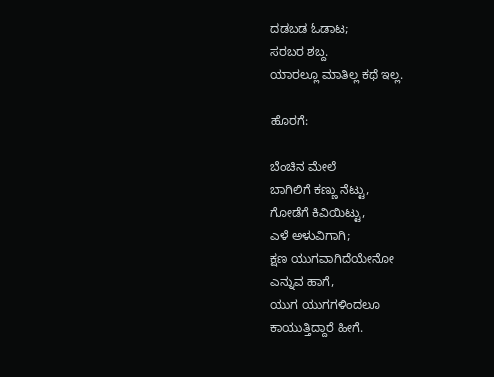ದಡಬಡ ಓಡಾಟ;
ಸರಬರ ಶಬ್ದ.
ಯಾರಲ್ಲೂ ಮಾತಿಲ್ಲ ಕಥೆ ಇಲ್ಲ.

ಹೊರಗೆ:

ಬೆಂಚಿನ ಮೇಲೆ
ಬಾಗಿಲಿಗೆ ಕಣ್ಣು ನೆಟ್ಟು,
ಗೋಡೆಗೆ ಕಿವಿಯಿಟ್ಟು,
ಎಳೆ ಅಳುವಿಗಾಗಿ;
ಕ್ಷಣ ಯುಗವಾಗಿದೆಯೇನೋ
ಎನ್ನುವ ಹಾಗೆ,
ಯುಗ ಯುಗಗಳಿಂದಲೂ
ಕಾಯುತ್ತಿದ್ದಾರೆ ಹೀಗೆ.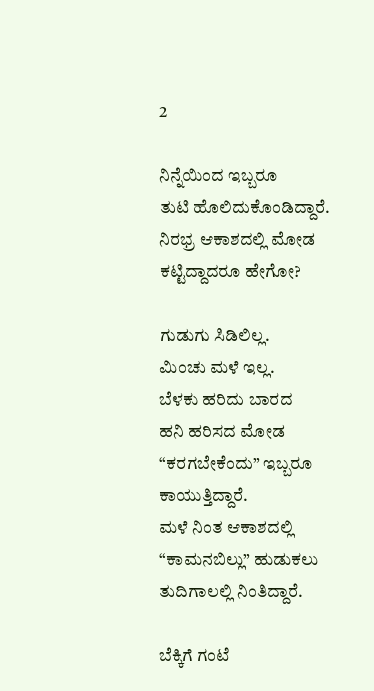2

ನಿನ್ನೆಯಿಂದ ಇಬ್ಬರೂ
ತುಟಿ ಹೊಲಿದುಕೊಂಡಿದ್ದಾರೆ.
ನಿರಭ್ರ ಆಕಾಶದಲ್ಲಿ ಮೋಡ ಕಟ್ಟಿದ್ದಾದರೂ ಹೇಗೋ?

ಗುಡುಗು ಸಿಡಿಲಿಲ್ಲ.
ಮಿಂಚು ಮಳೆ ಇಲ್ಲ.
ಬೆಳಕು ಹರಿದು ಬಾರದ
ಹನಿ ಹರಿಸದ ಮೋಡ
“ಕರಗಬೇಕೆಂದು” ಇಬ್ಬರೂ
ಕಾಯುತ್ತಿದ್ದಾರೆ.
ಮಳೆ ನಿಂತ ಆಕಾಶದಲ್ಲಿ
“ಕಾಮನಬಿಲ್ಲು” ಹುಡುಕಲು
ತುದಿಗಾಲಲ್ಲಿ ನಿಂತಿದ್ದಾರೆ.

ಬೆಕ್ಕಿಗೆ ಗಂಟೆ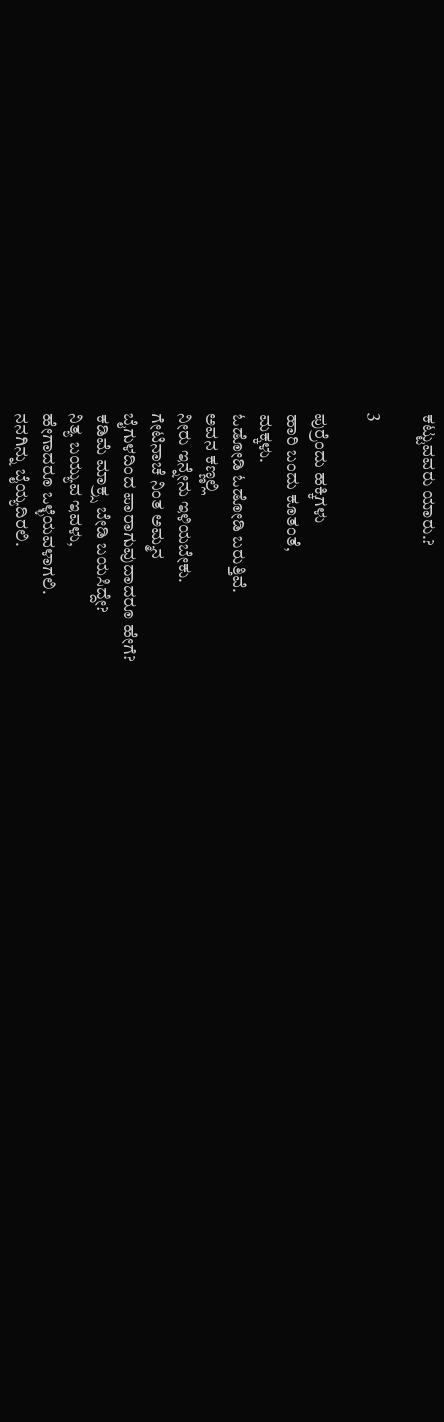ಕಟ್ಟುವವರು ಯಾರು.?

3

ಪುರ್ರೆಂದು ಹಕ್ಕಿಗಳು
ಹಾರಿ ಬಂದು ಕೂತಂತೆ,
ಮಕ್ಕಳು.
ಓಡೋಡಿ ಓಡೋಡಿ ಬರುತ್ತಿವೆ.
ಅವನ ಕಣ್ಣಲ್ಲಿ
ನೀರು ಇನ್ನೇನು ಇಳಿಯಬೇಕು.
ಗೇಟಿನಾಚೆ ನಿಂತ ಅಮ್ಮನ
ಬೈಗುಳದಿಂದ ಪಾರಾಗುವುದಾದರೂ ಹೇಗೆ?
ಕಡಿಮೆ ಮಾಕ್ರ್ಸ ಬೇಡಿ ಬಯಸಿದ್ದೇ?
ನಿತ್ಯ ಬಯ್ಯುವ ಇವಳು,
ಹೇಗಾದರೂ ಒಳ್ಳೆಯವಳಾಗಲಿ.
ನನಗಿನ್ನು ಬೈಯ್ಯದಿರಲಿ.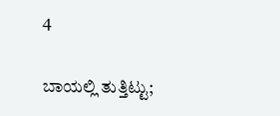4

ಬಾಯಲ್ಲಿ ತುತ್ತಿಟ್ಟು;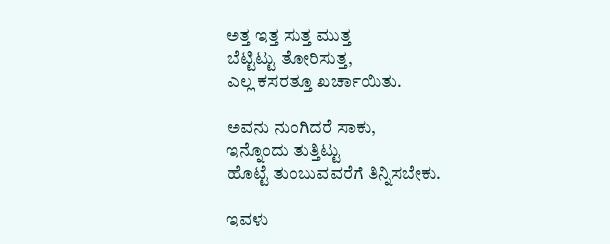ಅತ್ತ ಇತ್ತ ಸುತ್ತ ಮುತ್ತ
ಬೆಟ್ಟಿಟ್ಟು ತೋರಿಸುತ್ತ,
ಎಲ್ಲ ಕಸರತ್ತೂ ಖರ್ಚಾಯಿತು.

ಅವನು ನುಂಗಿದರೆ ಸಾಕು,
ಇನ್ನೊಂದು ತುತ್ತಿಟ್ಟು
ಹೊಟ್ಟೆ ತುಂಬುವವರೆಗೆ ತಿನ್ನಿಸಬೇಕು.

ಇವಳು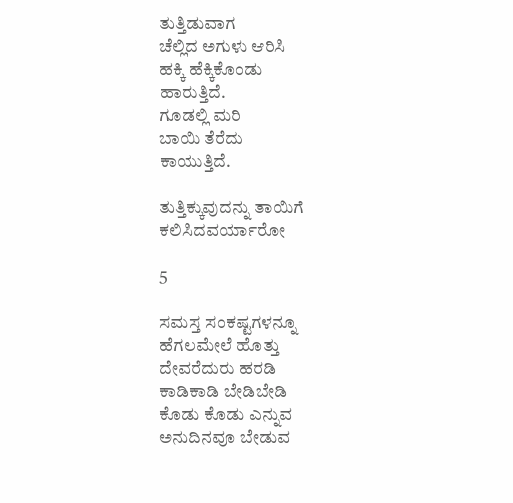ತುತ್ತಿಡುವಾಗ
ಚೆಲ್ಲಿದ ಅಗುಳು ಆರಿಸಿ
ಹಕ್ಕಿ ಹೆಕ್ಕಿಕೊಂಡು
ಹಾರುತ್ತಿದೆ.
ಗೂಡಲ್ಲಿ ಮರಿ
ಬಾಯಿ ತೆರೆದು
ಕಾಯುತ್ತಿದೆ.

ತುತ್ತಿಕ್ಕುವುದನ್ನು ತಾಯಿಗೆ
ಕಲಿಸಿದವರ್ಯಾರೋ

5

ಸಮಸ್ತ ಸಂಕಷ್ಟಗಳನ್ನೂ
ಹೆಗಲಮೇಲೆ ಹೊತ್ತು
ದೇವರೆದುರು ಹರಡಿ
ಕಾಡಿಕಾಡಿ ಬೇಡಿಬೇಡಿ
ಕೊಡು ಕೊಡು ಎನ್ನುವ
ಅನುದಿನವೂ ಬೇಡುವ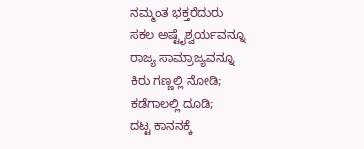ನಮ್ಮಂತ ಭಕ್ತರೆದುರು
ಸಕಲ ಅಷ್ಟೈಶ್ವರ್ಯವನ್ನೂ
ರಾಜ್ಯ ಸಾಮ್ರಾಜ್ಯವನ್ನೂ
ಕಿರು ಗಣ್ಣಲ್ಲಿ ನೋಡಿ;
ಕಡೆಗಾಲಲ್ಲಿ ದೂಡಿ;
ದಟ್ಟ ಕಾನನಕ್ಕೆ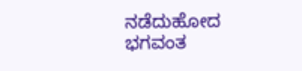ನಡೆದುಹೋದ ಭಗವಂತ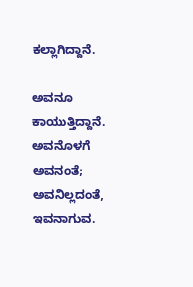ಕಲ್ಲಾಗಿದ್ದಾನೆ.

ಅವನೂ ಕಾಯುತ್ತಿದ್ದಾನೆ.
ಅವನೊಳಗೆ ಅವನಂತೆ;
ಅವನಿಲ್ಲದಂತೆ,
ಇವನಾಗುವ.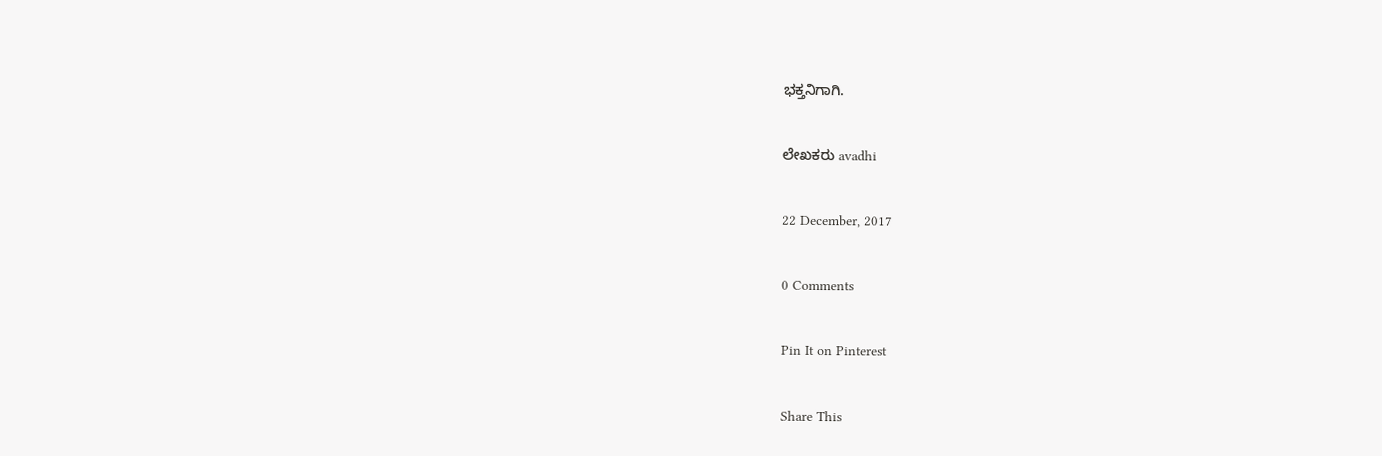ಭಕ್ತನಿಗಾಗಿ.

ಲೇಖಕರು avadhi

22 December, 2017

0 Comments

Pin It on Pinterest

Share This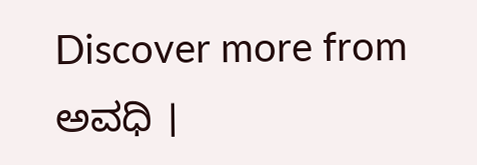Discover more from ಅವಧಿ ।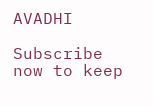AVADHI

Subscribe now to keep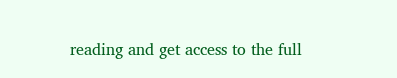reading and get access to the full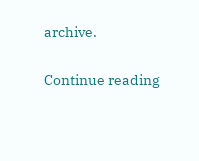archive.

Continue reading